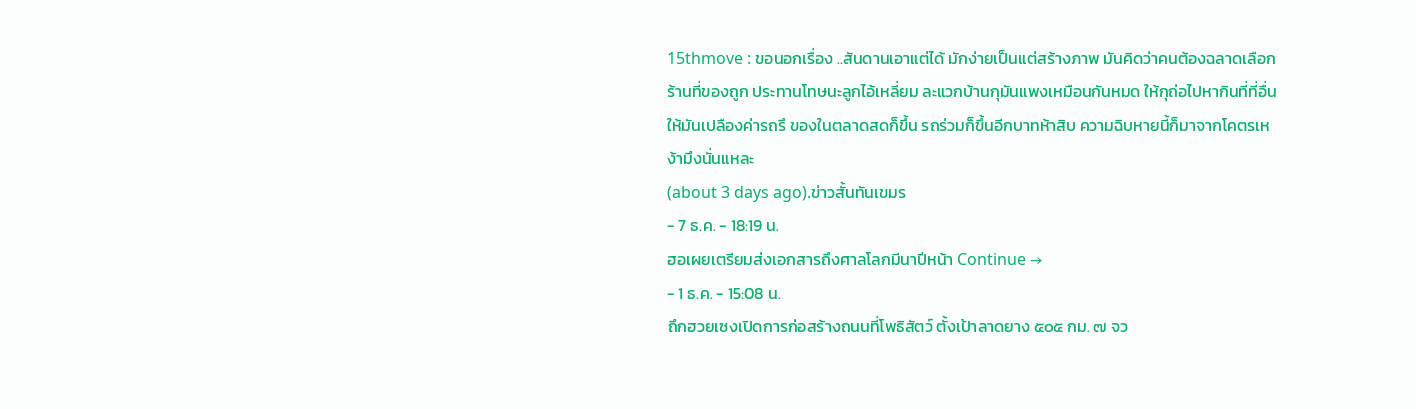15thmove : ขอนอกเรื่อง ..สันดานเอาแต่ได้ มักง่ายเป็นแต่สร้างภาพ มันคิดว่าคนต้องฉลาดเลือกร้านที่ของถูก ประทานโทษนะลูกไอ้เหลี่ยม ละแวกบ้านกุมันแพงเหมือนกันหมด ให้กุถ่อไปหากินที่ที่อื่นให้มันเปลืองค่ารถรึ ของในตลาดสดก็ขึ้น รถร่วมก็ขึ้นอีกบาทห้าสิบ ความฉิบหายนี้ก็มาจากโคตรเหง้ามึงนั่นแหละ
(about 3 days ago).ข่าวสั้นทันเขมร
- 7 ธ.ค. - 18:19 น.
ฮอเผยเตรียมส่งเอกสารถึงศาลโลกมีนาปีหน้า Continue →
- 1 ธ.ค. - 15:08 น.
ถึกฮวยเซงเปิดการก่อสร้างถนนที่โพธิสัตว์ ตั้งเป้าลาดยาง ๕๐๕ กม. ๗ จว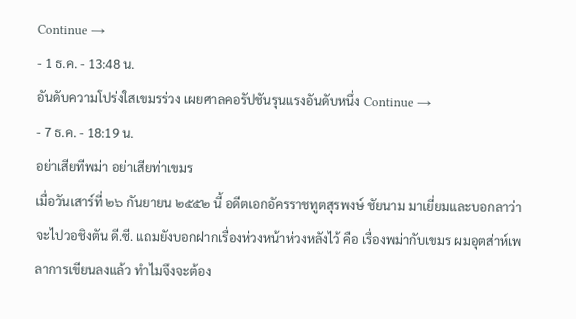Continue →
- 1 ธ.ค. - 13:48 น.
อันดับความโปร่งใสเขมรร่วง เผยศาลคอรัปชันรุนแรงอันดับหนึ่ง Continue →
- 7 ธ.ค. - 18:19 น.
อย่าเสียทีพม่า อย่าเสียท่าเขมร
เมื่อวันเสาร์ที่ ๒๖ กันยายน ๒๕๕๒ นี้ อดีตเอกอัครราชทูตสุรพงษ์ ชัยนาม มาเยี่ยมและบอกลาว่าจะไปวอชิงตัน ดี.ซี. แถมยังบอกฝากเรื่องห่วงหน้าห่วงหลังไว้ คือ เรื่องพม่ากับเขมร ผมอุตส่าห์เพลาการเขียนลงแล้ว ทำไมจึงจะต้อง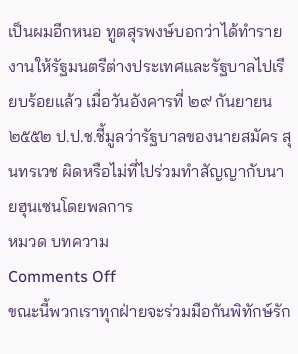เป็นผมอีกหนอ ทูตสุรพงษ์บอกว่าได้ทำรายงานให้รัฐมนตรีต่างประเทศและรัฐบาลไปเรียบร้อยแล้ว เมื่อวันอังคารที่ ๒๙ กันยายน ๒๕๕๒ ป.ป.ช.ชี้มูลว่ารัฐบาลของนายสมัคร สุนทรเวช ผิดหรือไม่ที่ไปร่วมทำสัญญากับนายฮุนเซนโดยพลการ
หมวด บทความ
Comments Off
ขณะนี้พวกเราทุกฝ่ายจะร่วมมือกันพิทักษ์รัก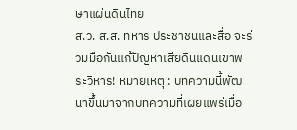ษาแผ่นดินไทย
ส.ว. ส.ส. ทหาร ประชาชนและสื่อ จะร่วมมือกันแก้ปัญหาเสียดินแดนเขาพระวิหาร! หมายเหตุ : บทความนี้พัฒนาขึ้นมาจากบทความที่เผยแพร่เมื่อ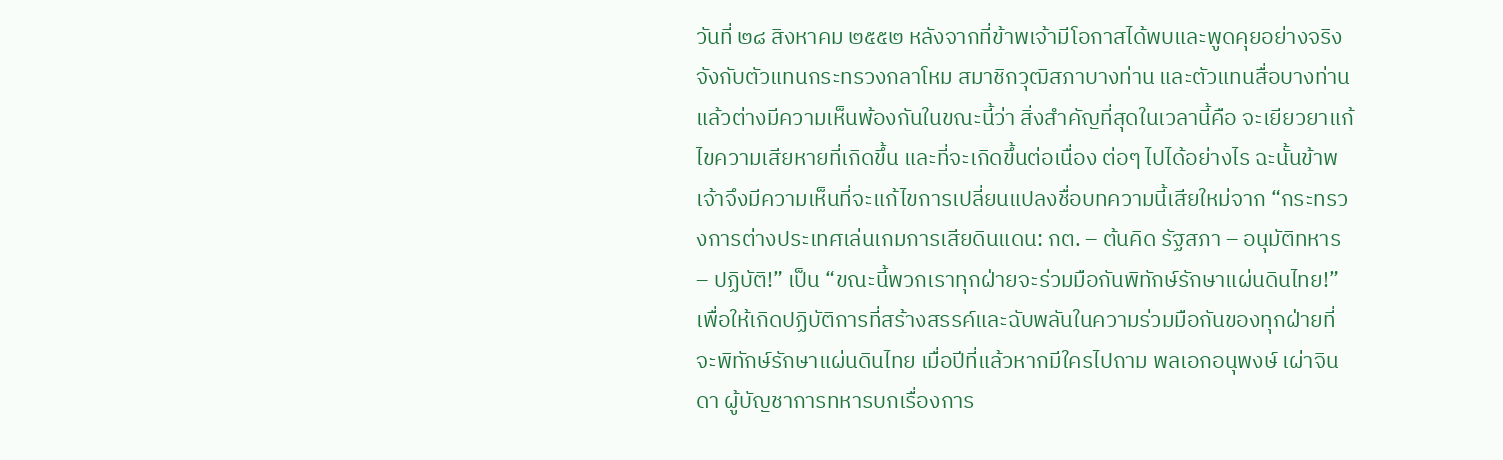วันที่ ๒๘ สิงหาคม ๒๕๕๒ หลังจากที่ข้าพเจ้ามีโอกาสได้พบและพูดคุยอย่างจริงจังกับตัวแทนกระทรวงกลาโหม สมาชิกวุฒิสภาบางท่าน และตัวแทนสื่อบางท่าน แล้วต่างมีความเห็นพ้องกันในขณะนี้ว่า สิ่งสำคัญที่สุดในเวลานี้คือ จะเยียวยาแก้ไขความเสียหายที่เกิดขึ้น และที่จะเกิดขึ้นต่อเนื่อง ต่อๆ ไปได้อย่างไร ฉะนั้นข้าพเจ้าจึงมีความเห็นที่จะแก้ไขการเปลี่ยนแปลงชื่อบทความนี้เสียใหม่จาก “กระทรวงการต่างประเทศเล่นเกมการเสียดินแดน: กต. – ต้นคิด รัฐสภา – อนุมัติทหาร – ปฏิบัติ!” เป็น “ขณะนี้พวกเราทุกฝ่ายจะร่วมมือกันพิทักษ์รักษาแผ่นดินไทย!” เพื่อให้เกิดปฏิบัติการที่สร้างสรรค์และฉับพลันในความร่วมมือกันของทุกฝ่ายที่จะพิทักษ์รักษาแผ่นดินไทย เมื่อปีที่แล้วหากมีใครไปถาม พลเอกอนุพงษ์ เผ่าจินดา ผู้บัญชาการทหารบกเรื่องการ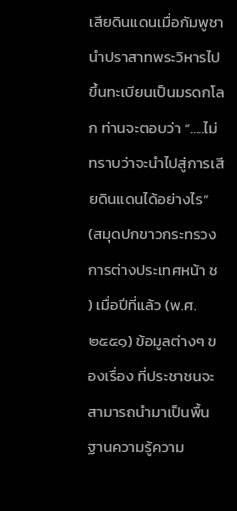เสียดินแดนเมื่อกัมพูชานำปราสาทพระวิหารไปขึ้นทะเบียนเป็นมรดกโลก ท่านจะตอบว่า “…..ไม่ทราบว่าจะนำไปสู่การเสียดินแดนได้อย่างไร” (สมุดปกขาวกระทรวงการต่างประเทศหน้า ช ) เมื่อปีที่แล้ว (พ.ศ.๒๕๕๑) ข้อมูลต่างๆ ของเรื่อง ที่ประชาชนจะสามารถนำมาเป็นพื้นฐานความรู้ความ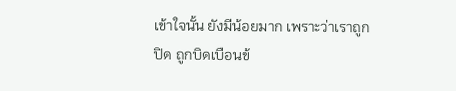เข้าใจนั้น ยังมีน้อยมาก เพราะว่าเราถูกปิด ถูกบิดเบือนข้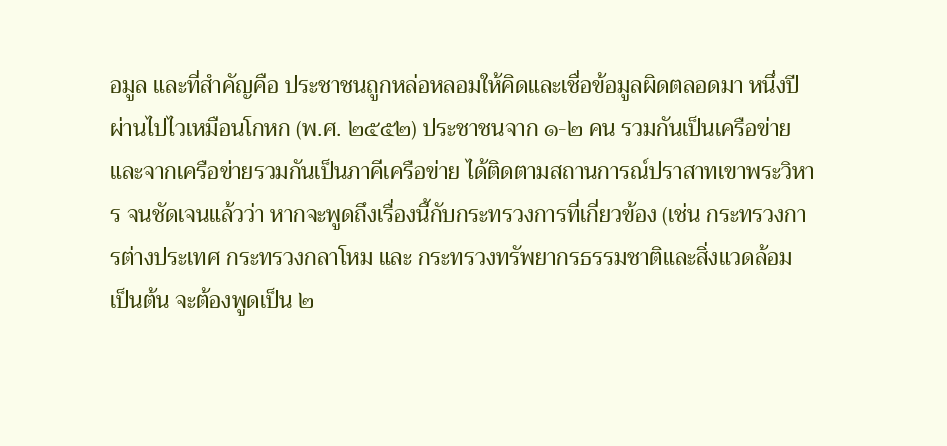อมูล และที่สำคัญคือ ประชาชนถูกหล่อหลอมให้คิดและเชื่อข้อมูลผิดตลอดมา หนึ่งปีผ่านไปไวเหมือนโกหก (พ.ศ. ๒๕๕๒) ประชาชนจาก ๑-๒ คน รวมกันเป็นเครือข่าย และจากเครือข่ายรวมกันเป็นภาคีเครือข่าย ได้ติดตามสถานการณ์ปราสาทเขาพระวิหาร จนชัดเจนแล้วว่า หากจะพูดถึงเรื่องนี้กับกระทรวงการที่เกี่ยวข้อง (เช่น กระทรวงการต่างประเทศ กระทรวงกลาโหม และ กระทรวงทรัพยากรธรรมชาติและสิ่งแวดล้อม เป็นต้น จะต้องพูดเป็น ๒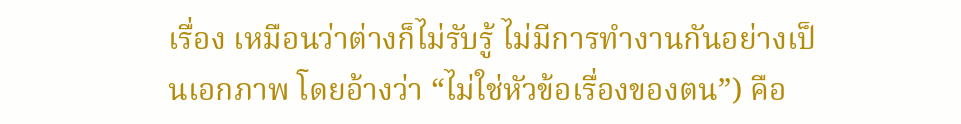เรื่อง เหมือนว่าต่างก็ไม่รับรู้ ไม่มีการทำงานกันอย่างเป็นเอกภาพ โดยอ้างว่า “ไม่ใช่หัวข้อเรื่องของตน”) คือ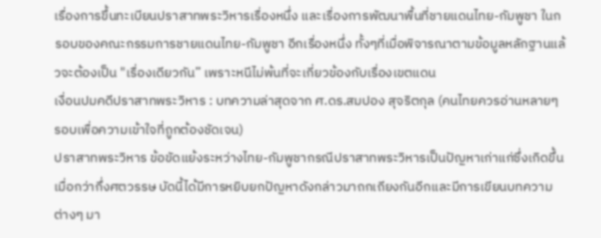เรื่องการขึ้นทะเบียนปราสาทพระวิหารเรื่องหนึ่ง และเรื่องการพัฒนาพื้นที่ชายแดนไทย-กัมพูชา ในกรอบของคณะกรรมการชายแดนไทย-กัมพูชา อีกเรื่องหนึ่ง ทั้งๆที่เมื่อพิจารณาตามข้อมูลหลักฐานแล้วจะต้องเป็น "เรื่องเดียวกัน” เพราะหนีไม่พ้นที่จะเกี่ยวข้องกับเรื่องเขตแดน
เงื่อนปมคดีปราสาทพระวิหาร : บทความล่าสุดจาก ศ.ดร.สมปอง สุจริตกุล (คนไทยควรอ่านหลายๆ รอบเพื่อความเข้าใจที่ถูกต้องชัดเจน)
ปราสาทพระวิหาร ข้อขัดแย้งระหว่างไทย-กัมพูชากรณีปราสาทพระวิหารเป็นปัญหาเก่าแก่ซึ่งเกิดขึ้นเมื่อกว่ากึ่งศตวรรษ บัดนี้ได้มีการหยิบยกปัญหาดังกล่าวมาถกเถียงกันอีกและมีการเขียนบทความต่างๆ มา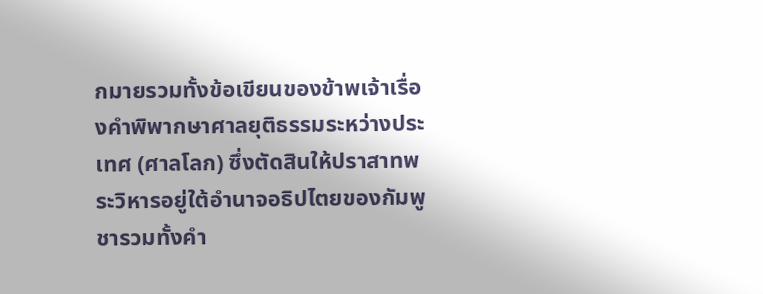กมายรวมทั้งข้อเขียนของข้าพเจ้าเรื่องคำพิพากษาศาลยุติธรรมระหว่างประเทศ (ศาลโลก) ซึ่งตัดสินให้ปราสาทพระวิหารอยู่ใต้อำนาจอธิปไตยของกัมพูชารวมทั้งคำ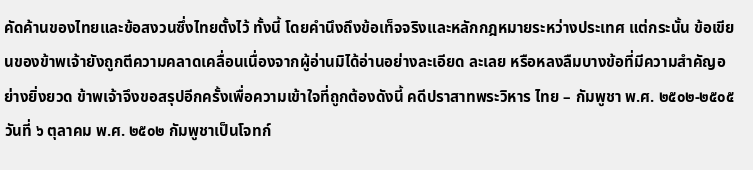คัดค้านของไทยและข้อสงวนซึ่งไทยตั้งไว้ ทั้งนี้ โดยคำนึงถึงข้อเท็จจริงและหลักกฎหมายระหว่างประเทศ แต่กระนั้น ข้อเขียนของข้าพเจ้ายังถูกตีความคลาดเคลื่อนเนื่องจากผู้อ่านมิได้อ่านอย่างละเอียด ละเลย หรือหลงลืมบางข้อที่มีความสำคัญอย่างยิ่งยวด ข้าพเจ้าจึงขอสรุปอีกครั้งเพื่อความเข้าใจที่ถูกต้องดังนี้ คดีปราสาทพระวิหาร ไทย – กัมพูชา พ.ศ. ๒๕๐๒-๒๕๐๕ วันที่ ๖ ตุลาคม พ.ศ. ๒๕๐๒ กัมพูชาเป็นโจทก์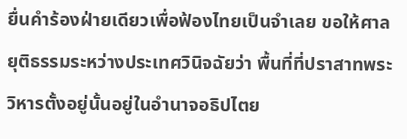ยื่นคำร้องฝ่ายเดียวเพื่อฟ้องไทยเป็นจำเลย ขอให้ศาลยุติธรรมระหว่างประเทศวินิจฉัยว่า พื้นที่ที่ปราสาทพระวิหารตั้งอยู่นั้นอยู่ในอำนาจอธิปไตย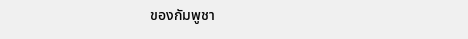ของกัมพูชา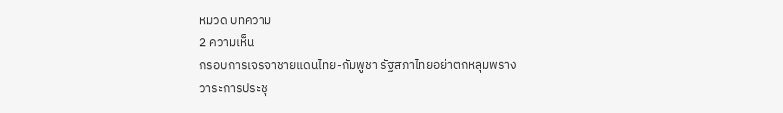หมวด บทความ
2 ความเห็น
กรอบการเจรจาชายแดนไทย-กัมพูชา รัฐสภาไทยอย่าตกหลุมพราง
วาระการประชุ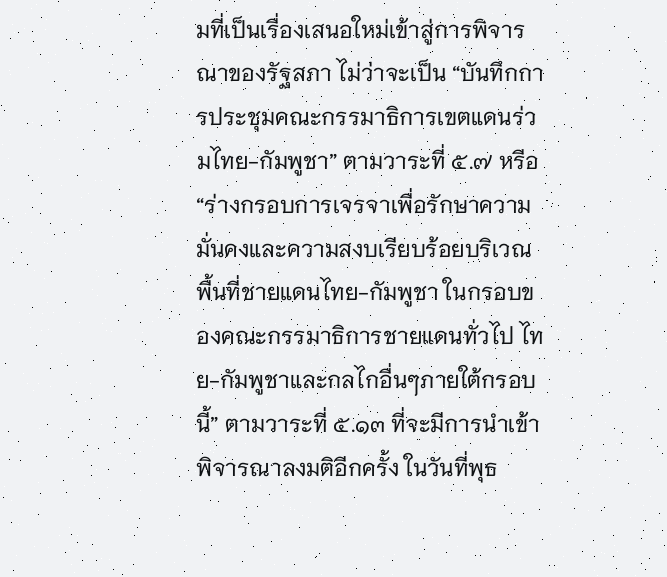มที่เป็นเรื่องเสนอใหม่เข้าสู่การพิจารณาของรัฐสภา ไม่ว่าจะเป็น “บันทึกการประชุมคณะกรรมาธิการเขตแดนร่วมไทย-กัมพูชา” ตามวาระที่ ๕.๗ หรือ “ร่างกรอบการเจรจาเพื่อรักษาความมั่นคงและความสงบเรียบร้อยบริเวณพื้นที่ชายแดนไทย-กัมพูชา ในกรอบของคณะกรรมาธิการชายแดนทั่วไป ไทย-กัมพูชาและกลไกอื่นๆภายใต้กรอบนี้” ตามวาระที่ ๕.๑๓ ที่จะมีการนำเข้าพิจารณาลงมติอีกครั้ง ในวันที่พุธ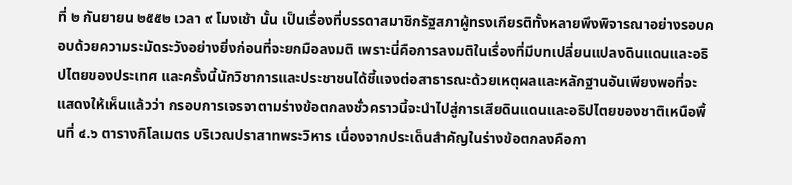ที่ ๒ กันยายน ๒๕๕๒ เวลา ๙ โมงเช้า นั้น เป็นเรื่องที่บรรดาสมาชิกรัฐสภาผู้ทรงเกียรติทั้งหลายพึงพิจารณาอย่างรอบคอบด้วยความระมัดระวังอย่างยิ่งก่อนที่จะยกมือลงมติ เพราะนี่คือการลงมติในเรื่องที่มีบทเปลี่ยนแปลงดินแดนและอธิปไตยของประเทศ และครั้งนี้นักวิชาการและประชาชนได้ชี้แจงต่อสาธารณะด้วยเหตุผลและหลักฐานอันเพียงพอที่จะแสดงให้เห็นแล้วว่า กรอบการเจรจาตามร่างข้อตกลงชั่วคราวนี้จะนำไปสู่การเสียดินแดนและอธิปไตยของชาติเหนือพื้นที่ ๔.๖ ตารางกิโลเมตร บริเวณปราสาทพระวิหาร เนื่องจากประเด็นสำคัญในร่างข้อตกลงคือกา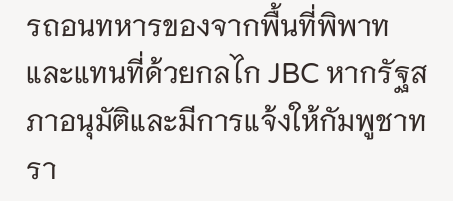รถอนทหารของจากพื้นที่พิพาทและแทนที่ด้วยกลไก JBC หากรัฐสภาอนุมัติและมีการแจ้งให้กัมพูชาทรา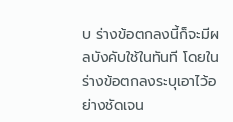บ ร่างข้อตกลงนี้ก็จะมีผลบังคับใช้ในทันที โดยในร่างข้อตกลงระบุเอาไว้อย่างชัดเจน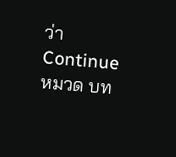ว่า Continue
หมวด บท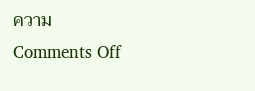ความ
Comments Off